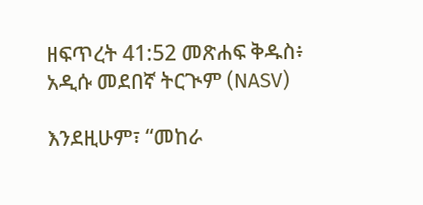ዘፍጥረት 41:52 መጽሐፍ ቅዱስ፥ አዲሱ መደበኛ ትርጒም (NASV)

እንደዚሁም፣ “መከራ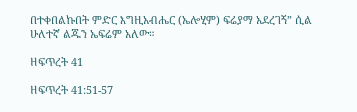በተቀበልኩበት ምድር እግዚአብሔር (ኤሎሂም) ፍሬያማ አደረገኝ” ሲል ሁለተኛ ልጁን ኤፍሬም አለው።

ዘፍጥረት 41

ዘፍጥረት 41:51-57